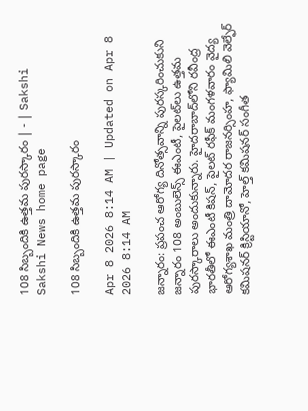108 సిబ్బందికి ఉత్తమ పురస్కారం | - | Sakshi
Sakshi News home page

108 సిబ్బందికి ఉత్తమ పురస్కారం

Apr 8 2026 8:14 AM | Updated on Apr 8 2026 8:14 AM

జన్నారం: ప్రపంచ ఆరోగ్య దినోత్సవాన్ని పురస్కరించుకుని జన్నారం 108 అంబులెన్స్‌ ఈఎంటీ, పైలట్‌లు ఉత్తమ పురస్కారాలు అందుకున్నారు. హైదరాబాద్‌లోని రవీంద్ర భారతీలో ఈఎంటీ కిషన్‌, పైలట్‌ రఫీక్‌ మంగళవారం వైద్య ఆరోగ్యశాఖ మంత్రి దామోదర రాజనర్సింహ, ఫ్యామిలి వెల్ఫేర్‌ కమిషనర్‌ క్రిస్టియానో, హెల్త్‌ కమిషనర్‌ సంగీత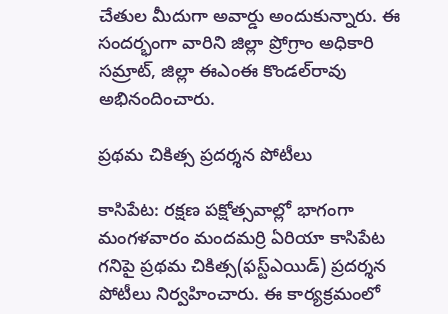చేతుల మీదుగా అవార్డు అందుకున్నారు. ఈ సందర్భంగా వారిని జిల్లా ప్రోగ్రాం అధికారి సమ్రాట్‌, జిల్లా ఈఎంఈ కొండల్‌రావు అభినందించారు.

ప్రథమ చికిత్స ప్రదర్శన పోటీలు

కాసిపేట: రక్షణ పక్షోత్సవాల్లో భాగంగా మంగళవారం మందమర్రి ఏరియా కాసిపేట గనిపై ప్రథమ చికిత్స(ఫస్ట్‌ఎయిడ్‌) ప్రదర్శన పోటీలు నిర్వహించారు. ఈ కార్యక్రమంలో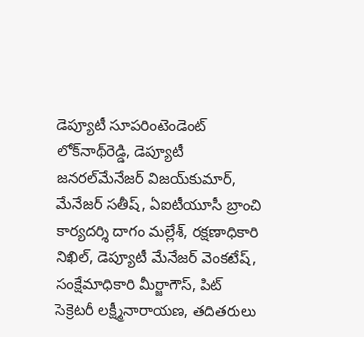డెప్యూటీ సూపరింటెండెంట్‌ లోక్‌నాథ్‌రెడ్డి, డెప్యూటీ జనరల్‌మేనేజర్‌ విజయ్‌కుమార్‌, మేనేజర్‌ సతీష్‌, ఏఐటీయూసీ బ్రాంచి కార్యదర్శి దాగం మల్లేశ్‌, రక్షణాధికారి నిఖిల్‌, డెప్యూటీ మేనేజర్‌ వెంకటేష్‌, సంక్షేమాధికారి మీర్జాగౌస్‌, పిట్‌ సెక్రెటరీ లక్ష్మీనారాయణ, తదితరులు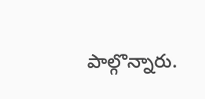పాల్గొన్నారు.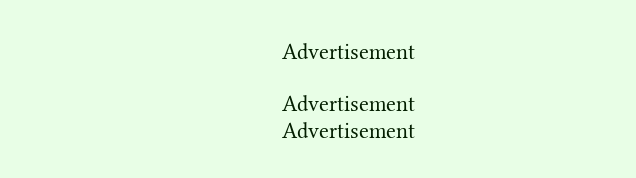Advertisement

Advertisement
Advertisement